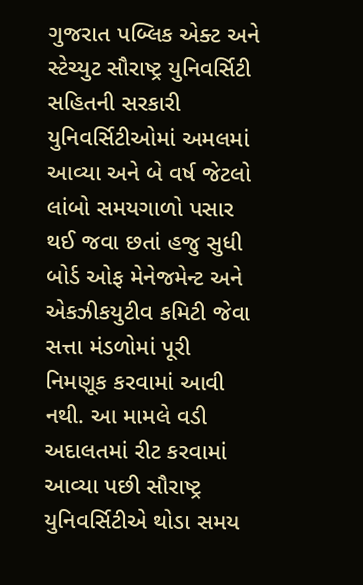ગુજરાત પબ્લિક એક્ટ અને સ્ટેચ્યુટ સૌરાષ્ટ્ર યુનિવર્સિટી સહિતની સરકારી યુનિવર્સિટીઓમાં અમલમાં આવ્યા અને બે વર્ષ જેટલો લાંબો સમયગાળો પસાર થઈ જવા છતાં હજુ સુધી બોર્ડ ઓફ મેનેજમેન્ટ અને એકઝીકયુટીવ કમિટી જેવા સત્તા મંડળોમાં પૂરી નિમણૂક કરવામાં આવી નથી. આ મામલે વડી અદાલતમાં રીટ કરવામાં આવ્યા પછી સૌરાષ્ટ્ર યુનિવર્સિટીએ થોડા સમય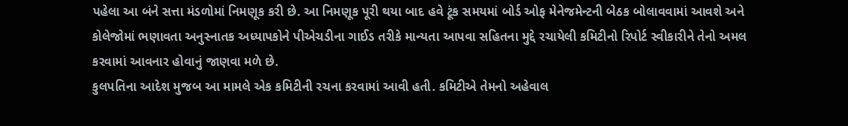પહેલા આ બંને સત્તા મંડળોમાં નિમણૂક કરી છે. આ નિમણૂક પૂરી થયા બાદ હવે ટૂંક સમયમાં બોર્ડ ઓફ મેનેજમેન્ટની બેઠક બોલાવવામાં આવશે અને કોલેજોમાં ભણાવતા અનુસ્નાતક અધ્યાપકોને પીએચડીના ગાઈડ તરીકે માન્યતા આપવા સહિતના મુદ્દે રચાયેલી કમિટીનો રિપોર્ટ સ્વીકારીને તેનો અમલ કરવામાં આવનાર હોવાનું જાણવા મળે છે.
કુલપતિના આદેશ મુજબ આ મામલે એક કમિટીની રચના કરવામાં આવી હતી. કમિટીએ તેમનો અહેવાલ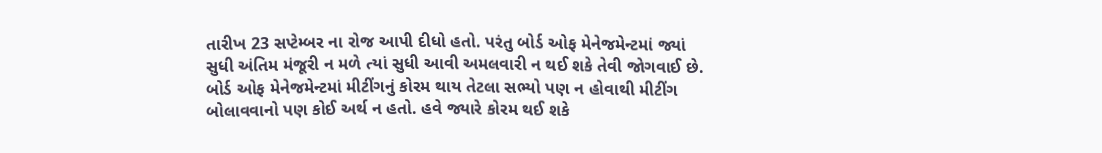તારીખ 23 સપ્ટેમ્બર ના રોજ આપી દીધો હતો. પરંતુ બોર્ડ ઓફ મેનેજમેન્ટમાં જ્યાં સુધી અંતિમ મંજૂરી ન મળે ત્યાં સુધી આવી અમલવારી ન થઈ શકે તેવી જોગવાઈ છે. બોર્ડ ઓફ મેનેજમેન્ટમાં મીટીંગનું કોરમ થાય તેટલા સભ્યો પણ ન હોવાથી મીટીંગ બોલાવવાનો પણ કોઈ અર્થ ન હતો. હવે જ્યારે કોરમ થઈ શકે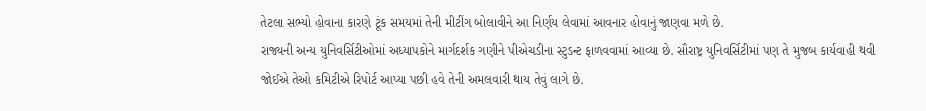તેટલા સભ્યો હોવાના કારણે ટૂંક સમયમાં તેની મીટીંગ બોલાવીને આ નિર્ણય લેવામાં આવનાર હોવાનું જાણવા મળે છે.
રાજ્યની અન્ય યુનિવર્સિટીઓમાં અધ્યાપકોને માર્ગદર્શક ગણીને પીએચડીના સ્ટુડન્ટ ફાળવવામાં આવ્યા છે. સૌરાષ્ટ્ર યુનિવર્સિટીમાં પણ તે મુજબ કાર્યવાહી થવી જોઈએ તેઓ કમિટીએ રિપોર્ટ આપ્યા પછી હવે તેની અમલવારી થાય તેવું લાગે છે.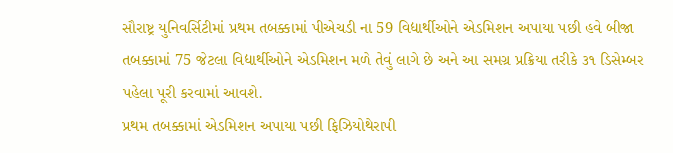સૌરાષ્ટ્ર યુનિવર્સિટીમાં પ્રથમ તબક્કામાં પીએચડી ના 59 વિદ્યાર્થીઓને એડમિશન અપાયા પછી હવે બીજા તબક્કામાં 75 જેટલા વિદ્યાર્થીઓને એડમિશન મળે તેવું લાગે છે અને આ સમગ્ર પ્રક્રિયા તરીકે ૩૧ ડિસેમ્બર પહેલા પૂરી કરવામાં આવશે.
પ્રથમ તબક્કામાં એડમિશન અપાયા પછી ફિઝિયોથેરાપી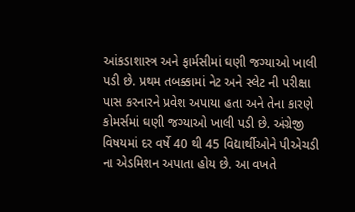આંકડાશાસ્ત્ર અને ફાર્મસીમાં ઘણી જગ્યાઓ ખાલી પડી છે. પ્રથમ તબક્કામાં નેટ અને સ્લેટ ની પરીક્ષા પાસ કરનારને પ્રવેશ અપાયા હતા અને તેના કારણે કોમર્સમાં ઘણી જગ્યાઓ ખાલી પડી છે. અંગ્રેજી વિષયમાં દર વર્ષે 40 થી 45 વિદ્યાર્થીઓને પીએચડી ના એડમિશન અપાતા હોય છે. આ વખતે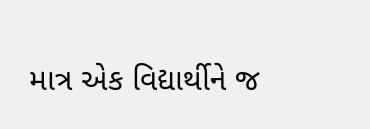માત્ર એક વિદ્યાર્થીને જ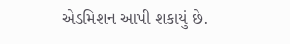એડમિશન આપી શકાયું છે.